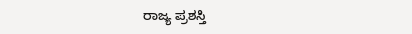ರಾಜ್ಯ ಪ್ರಶಸ್ತಿ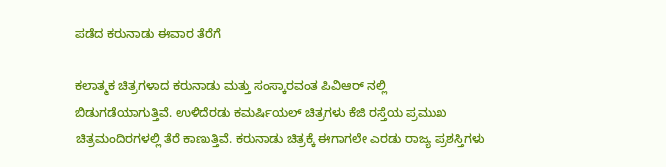ಪಡೆದ ಕರುನಾಡು ಈವಾರ ತೆರೆಗೆ

ಕಲಾತ್ಮಕ ಚಿತ್ರಗಳಾದ ಕರುನಾಡು ಮತ್ತು ಸಂಸ್ಕಾರವಂತ ಪಿವಿಆರ್ ನಲ್ಲಿ ಬಿಡುಗಡೆಯಾಗುತ್ತಿವೆ. ಉಳಿದೆರಡು ಕಮರ್ಷಿಯಲ್ ಚಿತ್ರಗಳು ಕೆಜಿ ರಸ್ತೆಯ ಪ್ರಮುಖ ಚಿತ್ರಮಂದಿರಗಳಲ್ಲಿ ತೆರೆ ಕಾಣುತ್ತಿವೆ. ಕರುನಾಡು ಚಿತ್ರಕ್ಕೆ ಈಗಾಗಲೇ ಎರಡು ರಾಜ್ಯ ಪ್ರಶಸ್ತಿಗಳು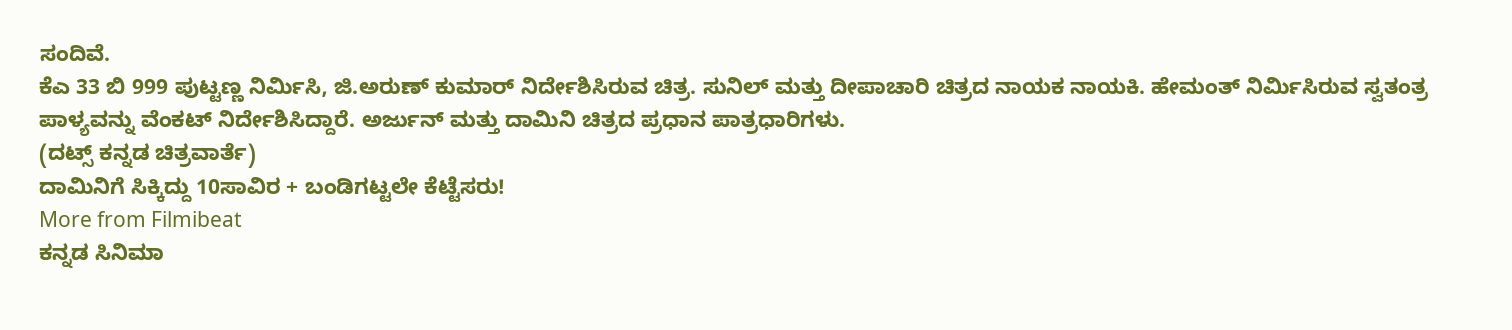ಸಂದಿವೆ.
ಕೆಎ 33 ಬಿ 999 ಪುಟ್ಟಣ್ಣ ನಿರ್ಮಿಸಿ, ಜಿ.ಅರುಣ್ ಕುಮಾರ್ ನಿರ್ದೇಶಿಸಿರುವ ಚಿತ್ರ. ಸುನಿಲ್ ಮತ್ತು ದೀಪಾಚಾರಿ ಚಿತ್ರದ ನಾಯಕ ನಾಯಕಿ. ಹೇಮಂತ್ ನಿರ್ಮಿಸಿರುವ ಸ್ವತಂತ್ರ ಪಾಳ್ಯವನ್ನು ವೆಂಕಟ್ ನಿರ್ದೇಶಿಸಿದ್ದಾರೆ. ಅರ್ಜುನ್ ಮತ್ತು ದಾಮಿನಿ ಚಿತ್ರದ ಪ್ರಧಾನ ಪಾತ್ರಧಾರಿಗಳು.
(ದಟ್ಸ್ ಕನ್ನಡ ಚಿತ್ರವಾರ್ತೆ)
ದಾಮಿನಿಗೆ ಸಿಕ್ಕಿದ್ದು 10ಸಾವಿರ + ಬಂಡಿಗಟ್ಟಲೇ ಕೆಟ್ಟೆಸರು!
More from Filmibeat
ಕನ್ನಡ ಸಿನಿಮಾ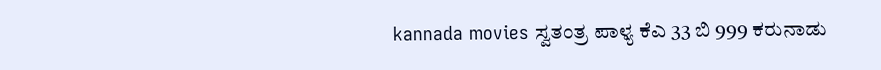kannada movies ಸ್ವತಂತ್ರ ಪಾಳ್ಯ ಕೆಎ 33 ಬಿ 999 ಕರುನಾಡು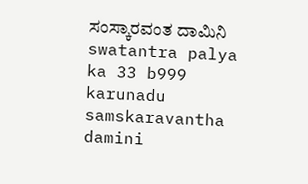ಸಂಸ್ಕಾರವಂತ ದಾಮಿನಿ swatantra palya ka 33 b999 karunadu samskaravantha damini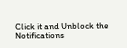Click it and Unblock the Notifications